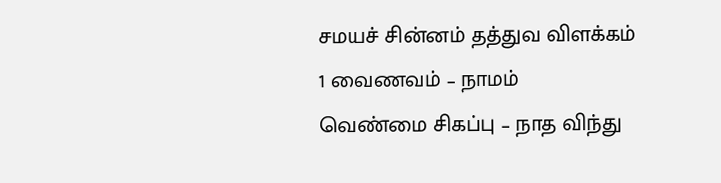சமயச் சின்னம் தத்துவ விளக்கம்
1 வைணவம் – நாமம்
வெண்மை சிகப்பு – நாத விந்து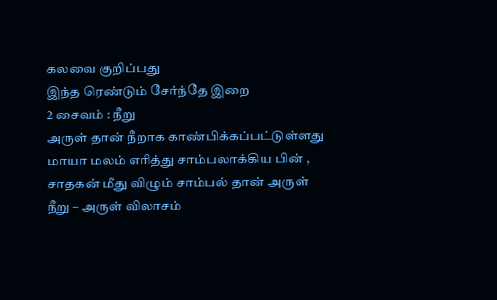கலவை குறிப்பது
இந்த ரெண்டும் சேர்ந்தே இறை
2 சைவம் : நீறு
அருள் தான் நீறாக காண்பிக்கப்பட்டுள்ளது
மாயா மலம் எரித்து சாம்பலாக்கிய பின் , சாதகன் மீது விழும் சாம்பல் தான் அருள்
நீறு – அருள் விலாசம்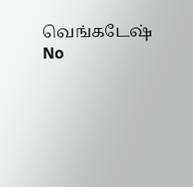வெங்கடேஷ்
No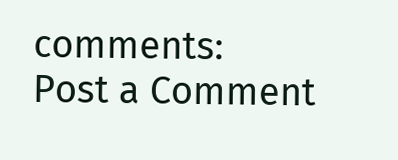comments:
Post a Comment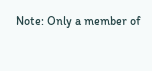Note: Only a member of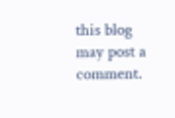this blog may post a comment.